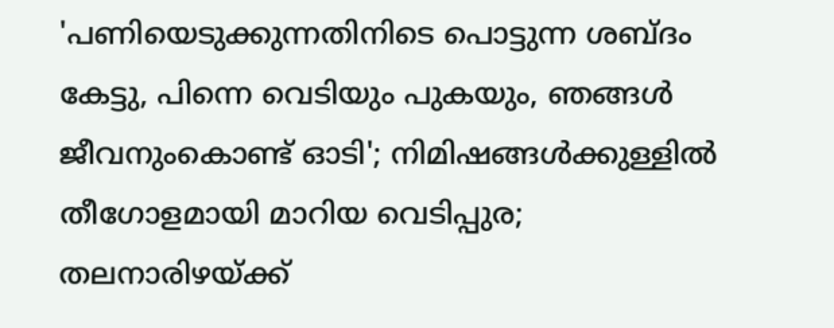'പണിയെടുക്കുന്നതിനിടെ പൊട്ടുന്ന ശബ്ദം കേട്ടു, പിന്നെ വെടിയും പുകയും, ഞങ്ങൾ ജീവനുംകൊണ്ട് ഓടി'; നിമിഷങ്ങൾക്കുള്ളിൽ തീഗോളമായി മാറിയ വെടിപ്പുര; തലനാരിഴയ്ക്ക്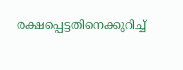രക്ഷപ്പെട്ടതിനെക്കുറിച്ച്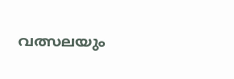വത്സലയും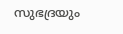സുഭദ്രയും